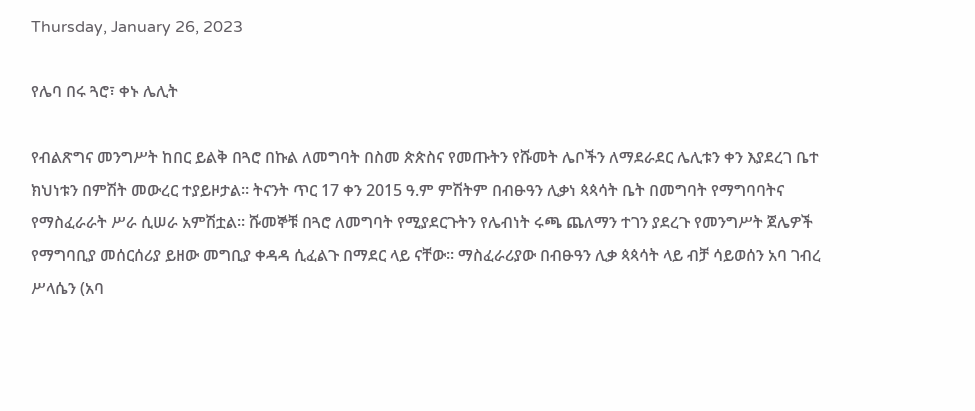Thursday, January 26, 2023

የሌባ በሩ ጓሮ፣ ቀኑ ሌሊት

የብልጽግና መንግሥት ከበር ይልቅ በጓሮ በኩል ለመግባት በስመ ጵጵስና የመጡትን የሹመት ሌቦችን ለማደራደር ሌሊቱን ቀን እያደረገ ቤተ ክህነቱን በምሽት መውረር ተያይዞታል። ትናንት ጥር 17 ቀን 2015 ዓ.ም ምሽትም በብፁዓን ሊቃነ ጳጳሳት ቤት በመግባት የማግባባትና የማስፈራራት ሥራ ሲሠራ አምሽቷል። ሹመኞቹ በጓሮ ለመግባት የሚያደርጉትን የሌብነት ሩጫ ጨለማን ተገን ያደረጉ የመንግሥት ጀሌዎች የማግባቢያ መሰርሰሪያ ይዘው መግቢያ ቀዳዳ ሲፈልጉ በማደር ላይ ናቸው። ማስፈራሪያው በብፁዓን ሊቃ ጳጳሳት ላይ ብቻ ሳይወሰን አባ ገብረ ሥላሴን (አባ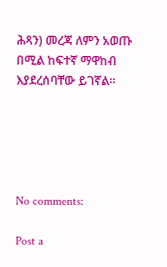ሕጻን) መረጃ ለምን አወጡ በሚል ከፍተኛ ማዋከብ እያደረሰባቸው ይገኛል።





No comments:

Post a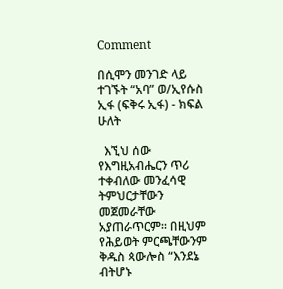Comment

በሲሞን መንገድ ላይ ተገኙት “አባ” ወ/ኢየሱስ ኢፋ (ፍቅሩ ኢፋ) - ክፍል ሁለት

  እኚህ ሰው የእግዚአብሔርን ጥሪ ተቀብለው መንፈሳዊ ትምህርታቸውን መጀመራቸው አያጠራጥርም። በዚህም የሕይወት ምርጫቸውንም ቅዱስ ጳውሎስ “እንደኔ ብትሆኑ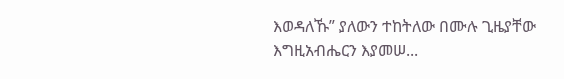እወዳለኹ” ያለውን ተከትለው በሙሉ ጊዜያቸው እግዚአብሔርን እያመሠ...